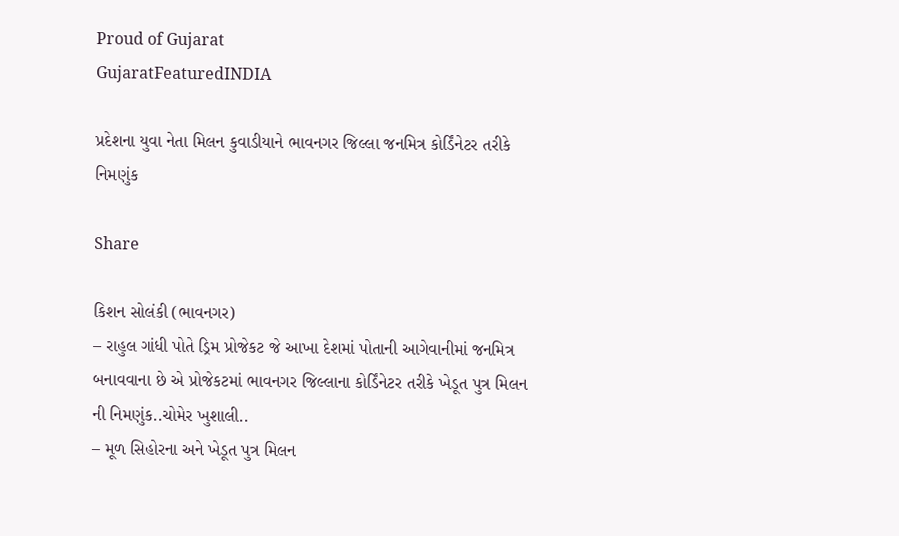Proud of Gujarat
GujaratFeaturedINDIA

પ્રદેશના યુવા નેતા મિલન કુવાડીયાને ભાવનગર જિલ્લા જનમિત્ર કોર્ડિંનેટર તરીકે નિમણુંક

Share

કિશન સોલંકી (ભાવનગર)
– રાહુલ ગાંધી પોતે ડ્રિમ પ્રોજેકટ જે આખા દેશમાં પોતાની આગેવાનીમાં જનમિત્ર બનાવવાના છે એ પ્રોજેકટમાં ભાવનગર જિલ્લાના કોર્ડિંનેટર તરીકે ખેડૂત પુત્ર મિલન ની નિમણુંક..ચોમેર ખુશાલી..
– મૂળ સિહોરના અને ખેડૂત પુત્ર મિલન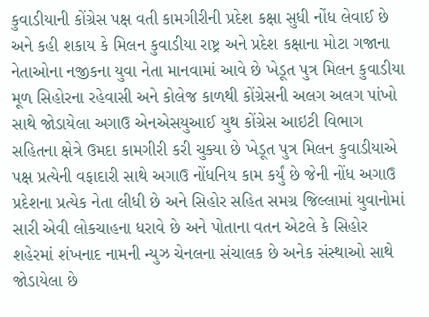કુવાડીયાની કોંગ્રેસ પક્ષ વતી કામગીરીની પ્રદેશ કક્ષા સુધી નોંધ લેવાઈ છે અને કહી શકાય કે મિલન કુવાડીયા રાષ્ટ્ર અને પ્રદેશ કક્ષાના મોટા ગજાના નેતાઓના નજીકના યુવા નેતા માનવામાં આવે છે ખેડૂત પુત્ર મિલન કુવાડીયા મૂળ સિહોરના રહેવાસી અને કોલેજ કાળથી કોંગ્રેસની અલગ અલગ પાંખો સાથે જોડાયેલા અગાઉ એનએસયુઆઈ યુથ કોંગ્રેસ આઇટી વિભાગ સહિતના ક્ષેત્રે ઉમદા કામગીરી કરી ચુક્યા છે ખેડૂત પુત્ર મિલન કુવાડીયાએ પક્ષ પ્રત્યેની વફાદારી સાથે અગાઉ નોંધનિય કામ કર્યું છે જેની નોંધ અગાઉ પ્રદેશના પ્રત્યેક નેતા લીધી છે અને સિહોર સહિત સમગ્ર જિલ્લામાં યુવાનોમાં સારી એવી લોકચાહના ધરાવે છે અને પોતાના વતન એટલે કે સિહોર શહેરમાં શંખનાદ નામની ન્યુઝ ચેનલના સંચાલક છે અનેક સંસ્થાઓ સાથે જોડાયેલા છે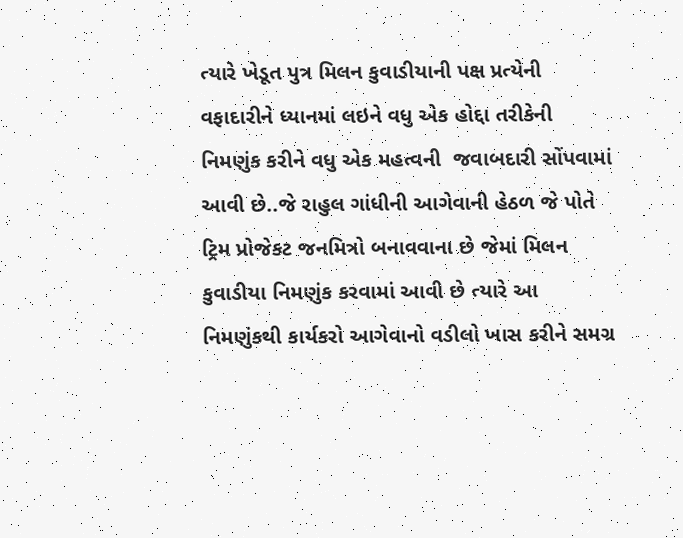ત્યારે ખેડૂત પુત્ર મિલન કુવાડીયાની પક્ષ પ્રત્યેની વફાદારીને ધ્યાનમાં લઇને વધુ એક હોદ્દા તરીકેની નિમણુંક કરીને વધુ એક મહત્વની  જવાબદારી સોંપવામાં આવી છે..જે રાહુલ ગાંધીની આગેવાની હેઠળ જે પોતે ટ્રિમ પ્રોજેકટ જનમિત્રો બનાવવાના છે જેમાં મિલન કુવાડીયા નિમણુંક કરવામાં આવી છે ત્યારે આ નિમણુંકથી કાર્યકરો આગેવાનો વડીલો ખાસ કરીને સમગ્ર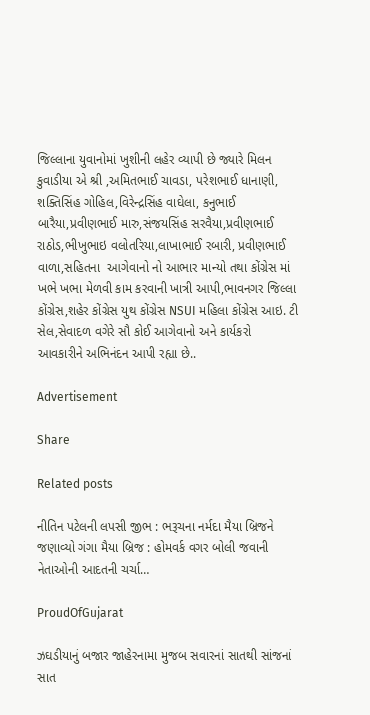જિલ્લાના યુવાનોમાં ખુશીની લહેર વ્યાપી છે જ્યારે મિલન કુવાડીયા એ શ્રી ,અમિતભાઈ ચાવડા, પરેશભાઈ ધાનાણી, શક્તિસિંહ ગોહિલ,વિરેન્દ્રસિંહ વાઘેલા, કનુભાઈ બારૈયા,પ્રવીણભાઈ મારુ,સંજયસિંહ સરવૈયા,પ્રવીણભાઈ રાઠોડ,ભીખુભાઇ વલોતરિયા,લાખાભાઈ રબારી, પ્રવીણભાઈ વાળા,સહિતના  આગેવાનો નો આભાર માન્યો તથા કોંગ્રેસ માં ખભે ખભા મેળવી કામ કરવાની ખાત્રી આપી,ભાવનગર જિલ્લા કોંગ્રેસ,શહેર કોંગ્રેસ યુથ કોંગ્રેસ NSUI મહિલા કોંગ્રેસ આઇ. ટી સેલ,સેવાદળ વગેરે સૌ કોઈ આગેવાનો અને કાર્યકરો આવકારીને અભિનંદન આપી રહ્યા છે..

Advertisement

Share

Related posts

નીતિન પટેલની લપસી જીભ : ભરૂચના નર્મદા મૈયા બ્રિજને જણાવ્યો ગંગા મૈયા બ્રિજ : હોમવર્ક વગર બોલી જવાની નેતાઓની આદતની ચર્ચા…

ProudOfGujarat

ઝઘડીયાનું બજાર જાહેરનામા મુજબ સવારનાં સાતથી સાંજનાં સાત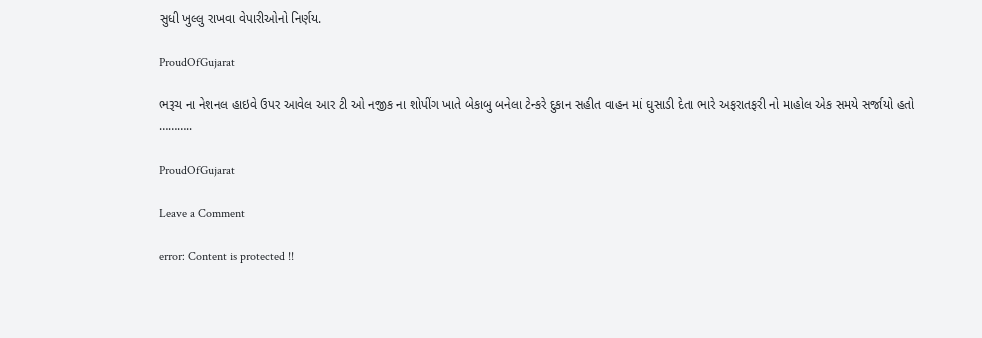સુધી ખુલ્લુ રાખવા વેપારીઓનો નિર્ણય.

ProudOfGujarat

ભરૂચ ના નેશનલ હાઇવે ઉપર આવેલ આર ટી ઓ નજીક ના શોપીંગ ખાતે બેકાબુ બનેલા ટેન્કરે દુકાન સહીત વાહન માં ઘુસાડી દેતા ભારે અફરાતફરી નો માહોલ એક સમયે સર્જાયો હતો ………..

ProudOfGujarat

Leave a Comment

error: Content is protected !!